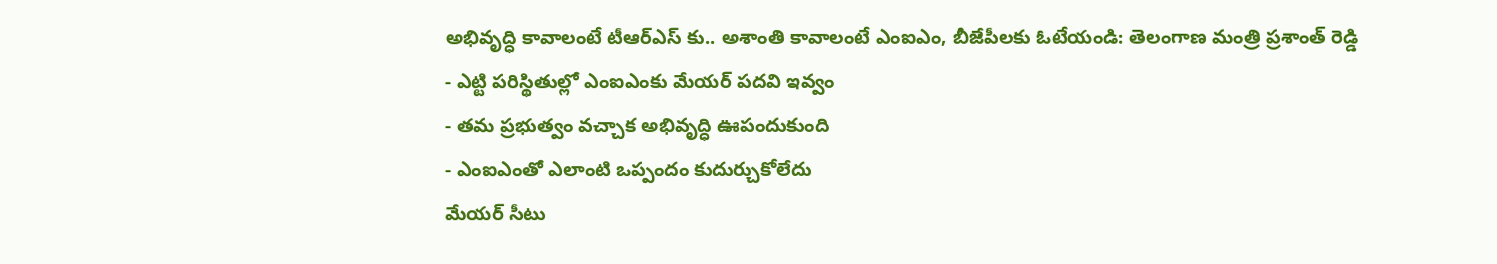అభివృద్ధి కావాలంటే టీఆర్ఎస్ కు.. అశాంతి కావాలంటే ఎంఐఎం, బీజేపీలకు ఓటేయండి: తెలంగాణ మంత్రి ప్రశాంత్ రెడ్డి
- ఎట్టి పరిస్థితుల్లో ఎంఐఎంకు మేయర్ పదవి ఇవ్వం
- తమ ప్రభుత్వం వచ్చాక అభివృద్ధి ఊపందుకుంది
- ఎంఐఎంతో ఎలాంటి ఒప్పందం కుదుర్చుకోలేదు
మేయర్ సీటు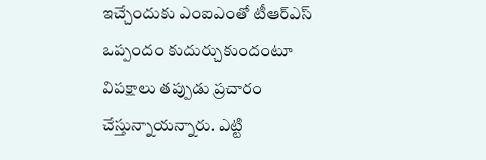ఇచ్చేందుకు ఎంఐఎంతో టీఆర్ఎస్ ఒప్పందం కుదుర్చుకుందంటూ విపక్షాలు తప్పుడు ప్రచారం చేస్తున్నాయన్నారు. ఎట్టి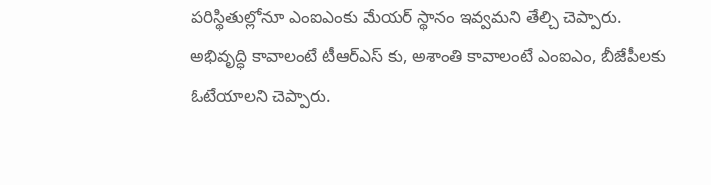పరిస్థితుల్లోనూ ఎంఐఎంకు మేయర్ స్థానం ఇవ్వమని తేల్చి చెప్పారు. అభివృద్ధి కావాలంటే టీఆర్ఎస్ కు, అశాంతి కావాలంటే ఎంఐఎం, బీజేపీలకు ఓటేయాలని చెప్పారు.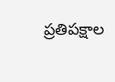ప్రతిపక్షాల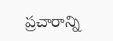ప్రచారాన్ని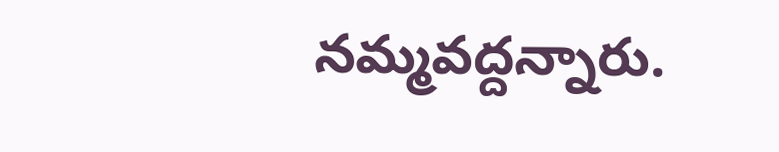నమ్మవద్దన్నారు.